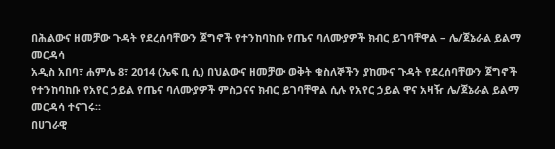በሕልውና ዘመቻው ጉዳት የደረሰባቸውን ጀግኖች የተንከባከቡ የጤና ባለሙያዎች ክብር ይገባቸዋል – ሌ/ጀኔራል ይልማ መርዳሳ
አዲስ አበባ፣ ሐምሌ 8፣ 2014 (ኤፍ ቢ ሲ) በህልውና ዘመቻው ወቅት ቁስለኞችን ያከሙና ጉዳት የደረሰባቸውን ጀግኖች የተንከባከቡ የአየር ኃይል የጤና ባለሙያዎች ምስጋናና ክብር ይገባቸዋል ሲሉ የአየር ኃይል ዋና አዛዥ ሌ/ጀኔራል ይልማ መርዳሳ ተናገሩ፡፡
በሀገራዊ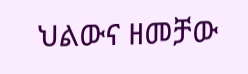ህልውና ዘመቻው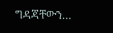ግዳጃቸውን…